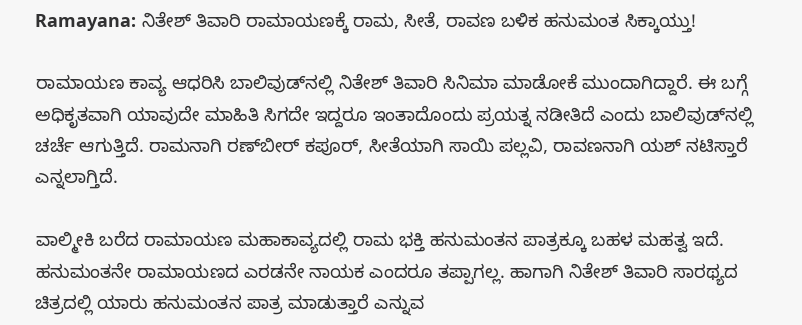Ramayana: ನಿತೇಶ್ ತಿವಾರಿ ರಾಮಾಯಣಕ್ಕೆ ರಾಮ, ಸೀತೆ, ರಾವಣ ಬಳಿಕ ಹನುಮಂತ ಸಿಕ್ಕಾಯ್ತು!

ರಾಮಾಯಣ ಕಾವ್ಯ ಆಧರಿಸಿ ಬಾಲಿವುಡ್‌ನಲ್ಲಿ ನಿತೇಶ್ ತಿವಾರಿ ಸಿನಿಮಾ ಮಾಡೋಕೆ ಮುಂದಾಗಿದ್ದಾರೆ. ಈ ಬಗ್ಗೆ ಅಧಿಕೃತವಾಗಿ ಯಾವುದೇ ಮಾಹಿತಿ ಸಿಗದೇ ಇದ್ದರೂ ಇಂತಾದೊಂದು ಪ್ರಯತ್ನ ನಡೀತಿದೆ ಎಂದು ಬಾಲಿವುಡ್‌ನಲ್ಲಿ ಚರ್ಚೆ ಆಗುತ್ತಿದೆ. ರಾಮನಾಗಿ ರಣ್‌ಬೀರ್ ಕಪೂರ್, ಸೀತೆಯಾಗಿ ಸಾಯಿ ಪಲ್ಲವಿ, ರಾವಣನಾಗಿ ಯಶ್ ನಟಿಸ್ತಾರೆ ಎನ್ನಲಾಗ್ತಿದೆ.

ವಾಲ್ಮೀಕಿ ಬರೆದ ರಾಮಾಯಣ ಮಹಾಕಾವ್ಯದಲ್ಲಿ ರಾಮ ಭಕ್ತಿ ಹನುಮಂತನ ಪಾತ್ರಕ್ಕೂ ಬಹಳ ಮಹತ್ವ ಇದೆ. ಹನುಮಂತನೇ ರಾಮಾಯಣದ ಎರಡನೇ ನಾಯಕ ಎಂದರೂ ತಪ್ಪಾಗಲ್ಲ. ಹಾಗಾಗಿ ನಿತೇಶ್ ತಿವಾರಿ ಸಾರಥ್ಯದ ಚಿತ್ರದಲ್ಲಿ ಯಾರು ಹನುಮಂತನ ಪಾತ್ರ ಮಾಡುತ್ತಾರೆ ಎನ್ನುವ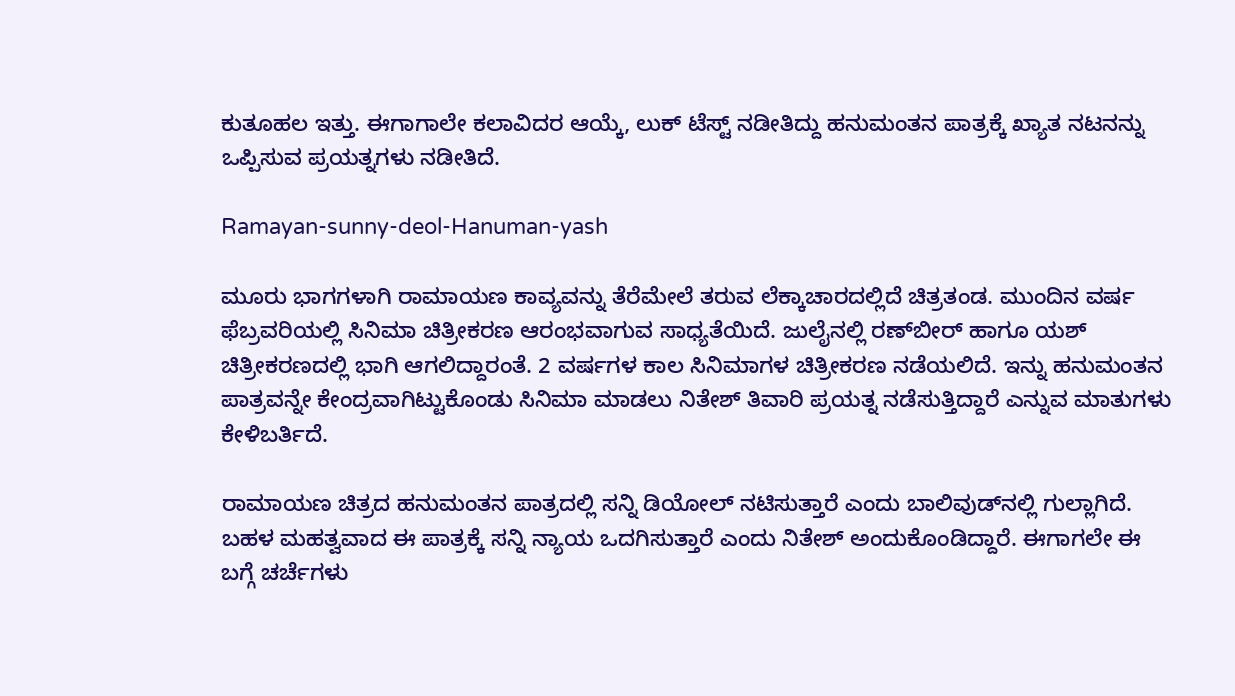ಕುತೂಹಲ ಇತ್ತು. ಈಗಾಗಾಲೇ ಕಲಾವಿದರ ಆಯ್ಕೆ, ಲುಕ್ ಟೆಸ್ಟ್ ನಡೀತಿದ್ದು ಹನುಮಂತನ ಪಾತ್ರಕ್ಕೆ ಖ್ಯಾತ ನಟನನ್ನು ಒಪ್ಪಿಸುವ ಪ್ರಯತ್ನಗಳು ನಡೀತಿದೆ.

Ramayan-sunny-deol-Hanuman-yash

ಮೂರು ಭಾಗಗಳಾಗಿ ರಾಮಾಯಣ ಕಾವ್ಯವನ್ನು ತೆರೆಮೇಲೆ ತರುವ ಲೆಕ್ಕಾಚಾರದಲ್ಲಿದೆ ಚಿತ್ರತಂಡ. ಮುಂದಿನ ವರ್ಷ ಫೆಬ್ರವರಿಯಲ್ಲಿ ಸಿನಿಮಾ ಚಿತ್ರೀಕರಣ ಆರಂಭವಾಗುವ ಸಾಧ್ಯತೆಯಿದೆ. ಜುಲೈನಲ್ಲಿ ರಣ್‌ಬೀರ್ ಹಾಗೂ ಯಶ್ ಚಿತ್ರೀಕರಣದಲ್ಲಿ ಭಾಗಿ ಆಗಲಿದ್ದಾರಂತೆ. 2 ವರ್ಷಗಳ ಕಾಲ ಸಿನಿಮಾಗಳ ಚಿತ್ರೀಕರಣ ನಡೆಯಲಿದೆ. ಇನ್ನು ಹನುಮಂತನ ಪಾತ್ರವನ್ನೇ ಕೇಂದ್ರವಾಗಿಟ್ಟುಕೊಂಡು ಸಿನಿಮಾ ಮಾಡಲು ನಿತೇಶ್ ತಿವಾರಿ ಪ್ರಯತ್ನ ನಡೆಸುತ್ತಿದ್ದಾರೆ ಎನ್ನುವ ಮಾತುಗಳು ಕೇಳಿಬರ್ತಿದೆ.

ರಾಮಾಯಣ ಚಿತ್ರದ ಹನುಮಂತನ ಪಾತ್ರದಲ್ಲಿ ಸನ್ನಿ ಡಿಯೋಲ್ ನಟಿಸುತ್ತಾರೆ ಎಂದು ಬಾಲಿವುಡ್‌ನಲ್ಲಿ ಗುಲ್ಲಾಗಿದೆ. ಬಹಳ ಮಹತ್ವವಾದ ಈ ಪಾತ್ರಕ್ಕೆ ಸನ್ನಿ ನ್ಯಾಯ ಒದಗಿಸುತ್ತಾರೆ ಎಂದು ನಿತೇಶ್ ಅಂದುಕೊಂಡಿದ್ದಾರೆ. ಈಗಾಗಲೇ ಈ ಬಗ್ಗೆ ಚರ್ಚೆಗಳು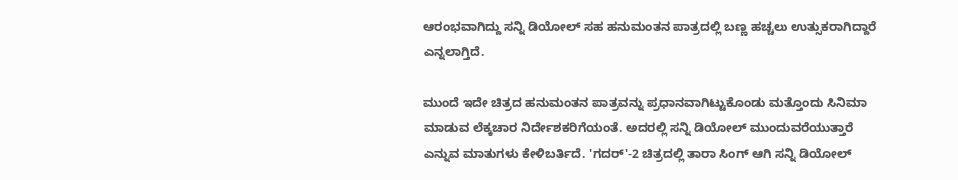ಆರಂಭವಾಗಿದ್ದು ಸನ್ನಿ ಡಿಯೋಲ್ ಸಹ ಹನುಮಂತನ ಪಾತ್ರದಲ್ಲಿ ಬಣ್ಣ ಹಚ್ಚಲು ಉತ್ಸುಕರಾಗಿದ್ದಾರೆ ಎನ್ನಲಾಗ್ತಿದೆ.

ಮುಂದೆ ಇದೇ ಚಿತ್ರದ ಹನುಮಂತನ ಪಾತ್ರವನ್ನು ಪ್ರಧಾನವಾಗಿಟ್ಟುಕೊಂಡು ಮತ್ತೊಂದು ಸಿನಿಮಾ ಮಾಡುವ ಲೆಕ್ಕಚಾರ ನಿರ್ದೇಶಕರಿಗೆಯಂತೆ. ಅದರಲ್ಲಿ ಸನ್ನಿ ಡಿಯೋಲ್ ಮುಂದುವರೆಯುತ್ತಾರೆ ಎನ್ನುವ ಮಾತುಗಳು ಕೇಳಿಬರ್ತಿದೆ. 'ಗದರ್'-2 ಚಿತ್ರದಲ್ಲಿ ತಾರಾ ಸಿಂಗ್ ಆಗಿ ಸನ್ನಿ ಡಿಯೋಲ್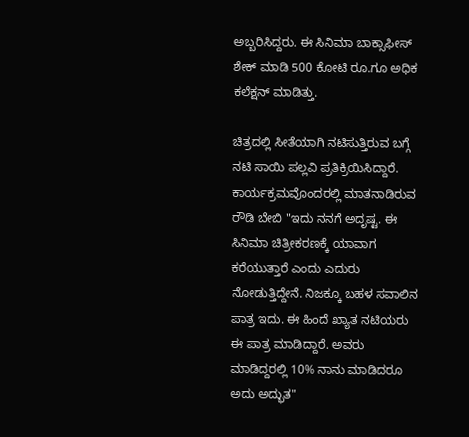ಅಬ್ಬರಿಸಿದ್ದರು. ಈ ಸಿನಿಮಾ ಬಾಕ್ಸಾಫೀಸ್ ಶೇಕ್ ಮಾಡಿ 500 ಕೋಟಿ ರೂ.ಗೂ ಅಧಿಕ ಕಲೆಕ್ಷನ್ ಮಾಡಿತ್ತು.

ಚಿತ್ರದಲ್ಲಿ ಸೀತೆಯಾಗಿ ನಟಿಸುತ್ತಿರುವ ಬಗ್ಗೆ ನಟಿ ಸಾಯಿ ಪಲ್ಲವಿ ಪ್ರತಿಕ್ರಿಯಿಸಿದ್ದಾರೆ. ಕಾರ್ಯಕ್ರಮವೊಂದರಲ್ಲಿ ಮಾತನಾಡಿರುವ ರೌಡಿ ಬೇಬಿ "ಇದು ನನಗೆ ಅದೃಷ್ಟ. ಈ ಸಿನಿಮಾ ಚಿತ್ರೀಕರಣಕ್ಕೆ ಯಾವಾಗ ಕರೆಯುತ್ತಾರೆ ಎಂದು ಎದುರು ನೋಡುತ್ತಿದ್ದೇನೆ. ನಿಜಕ್ಕೂ ಬಹಳ ಸವಾಲಿನ ಪಾತ್ರ ಇದು. ಈ ಹಿಂದೆ ಖ್ಯಾತ ನಟಿಯರು ಈ ಪಾತ್ರ ಮಾಡಿದ್ದಾರೆ. ಅವರು ಮಾಡಿದ್ದರಲ್ಲಿ 10% ನಾನು ಮಾಡಿದರೂ ಅದು ಅದ್ಭುತ"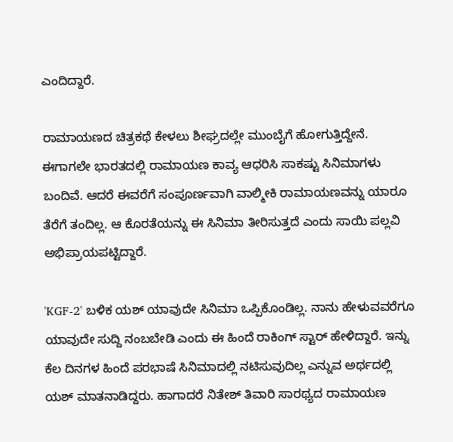ಎಂದಿದ್ದಾರೆ.

ರಾಮಾಯಣದ ಚಿತ್ರಕಥೆ ಕೇಳಲು ಶೀಘ್ರದಲ್ಲೇ ಮುಂಬೈಗೆ ಹೋಗುತ್ತಿದ್ದೇನೆ. ಈಗಾಗಲೇ ಭಾರತದಲ್ಲಿ ರಾಮಾಯಣ ಕಾವ್ಯ ಆಧರಿಸಿ ಸಾಕಷ್ಟು ಸಿನಿಮಾಗಳು ಬಂದಿವೆ. ಆದರೆ ಈವರೆಗೆ ಸಂಪೂರ್ಣವಾಗಿ ವಾಲ್ಮೀಕಿ ರಾಮಾಯಣವನ್ನು ಯಾರೂ ತೆರೆಗೆ ತಂದಿಲ್ಲ. ಆ ಕೊರತೆಯನ್ನು ಈ ಸಿನಿಮಾ ತೀರಿಸುತ್ತದೆ ಎಂದು ಸಾಯಿ ಪಲ್ಲವಿ ಅಭಿಪ್ರಾಯಪಟ್ಟಿದ್ದಾರೆ.

'KGF-2' ಬಳಿಕ ಯಶ್ ಯಾವುದೇ ಸಿನಿಮಾ ಒಪ್ಪಿಕೊಂಡಿಲ್ಲ. ನಾನು ಹೇಳುವವರೆಗೂ ಯಾವುದೇ ಸುದ್ದಿ ನಂಬಬೇಡಿ ಎಂದು ಈ ಹಿಂದೆ ರಾಕಿಂಗ್ ಸ್ಟಾರ್ ಹೇಳಿದ್ದಾರೆ. ಇನ್ನು ಕೆಲ ದಿನಗಳ ಹಿಂದೆ ಪರಭಾಷೆ ಸಿನಿಮಾದಲ್ಲಿ ನಟಿಸುವುದಿಲ್ಲ ಎನ್ನುವ ಅರ್ಥದಲ್ಲಿ ಯಶ್ ಮಾತನಾಡಿದ್ದರು. ಹಾಗಾದರೆ ನಿತೇಶ್ ತಿವಾರಿ ಸಾರಥ್ಯದ ರಾಮಾಯಣ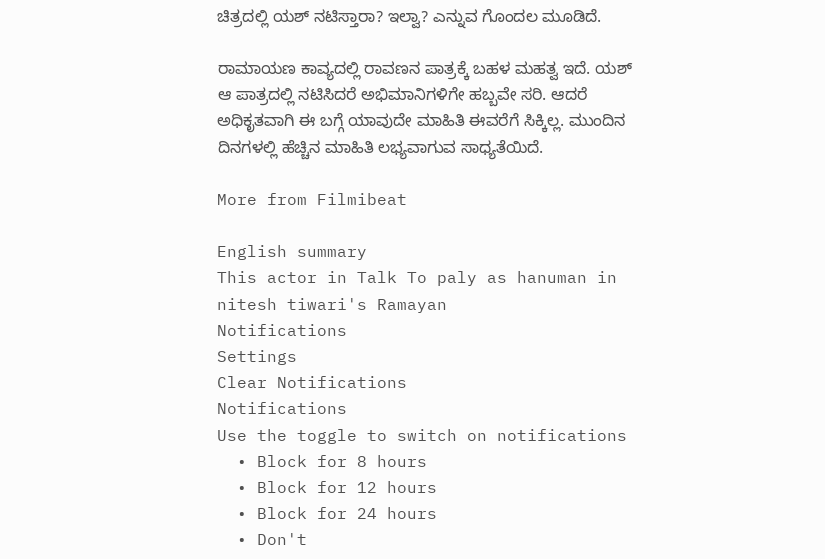ಚಿತ್ರದಲ್ಲಿ ಯಶ್ ನಟಿಸ್ತಾರಾ? ಇಲ್ವಾ? ಎನ್ನುವ ಗೊಂದಲ ಮೂಡಿದೆ.

ರಾಮಾಯಣ ಕಾವ್ಯದಲ್ಲಿ ರಾವಣನ ಪಾತ್ರಕ್ಕೆ ಬಹಳ ಮಹತ್ವ ಇದೆ. ಯಶ್ ಆ ಪಾತ್ರದಲ್ಲಿ ನಟಿಸಿದರೆ ಅಭಿಮಾನಿಗಳಿಗೇ ಹಬ್ಬವೇ ಸರಿ. ಆದರೆ ಅಧಿಕೃತವಾಗಿ ಈ ಬಗ್ಗೆ ಯಾವುದೇ ಮಾಹಿತಿ ಈವರೆಗೆ ಸಿಕ್ಕಿಲ್ಲ. ಮುಂದಿನ ದಿನಗಳಲ್ಲಿ ಹೆಚ್ಚಿನ ಮಾಹಿತಿ ಲಭ್ಯವಾಗುವ ಸಾಧ್ಯತೆಯಿದೆ.

More from Filmibeat

English summary
This actor in Talk To paly as hanuman in nitesh tiwari's Ramayan
Notifications
Settings
Clear Notifications
Notifications
Use the toggle to switch on notifications
  • Block for 8 hours
  • Block for 12 hours
  • Block for 24 hours
  • Don't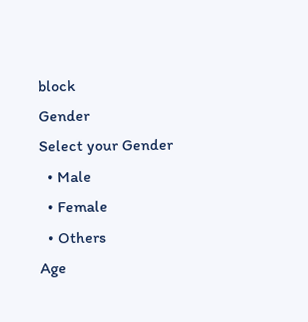block
Gender
Select your Gender
  • Male
  • Female
  • Others
Age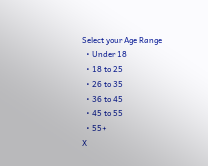Select your Age Range
  • Under 18
  • 18 to 25
  • 26 to 35
  • 36 to 45
  • 45 to 55
  • 55+
X